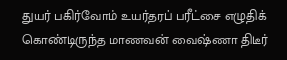துயர் பகிர்வோம் உயர்தரப் பரீட்சை எழுதிக் கொண்டிருந்த மாணவன் வைஷ்ணா திடீர்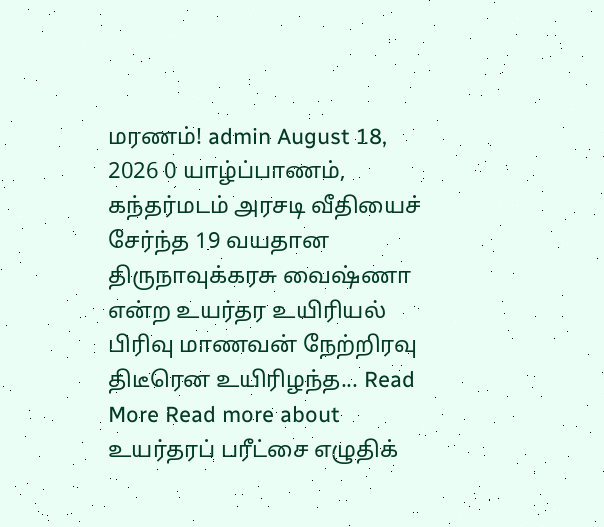மரணம்! admin August 18, 2026 0 யாழ்ப்பாணம், கந்தர்மடம் அரசடி வீதியைச் சேர்ந்த 19 வயதான திருநாவுக்கரசு வைஷ்ணா என்ற உயர்தர உயிரியல் பிரிவு மாணவன் நேற்றிரவு திடீரென உயிரிழந்த... Read More Read more about உயர்தரப் பரீட்சை எழுதிக்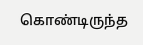கொண்டிருந்த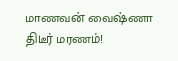மாணவன் வைஷ்ணா திடீர் மரணம்!